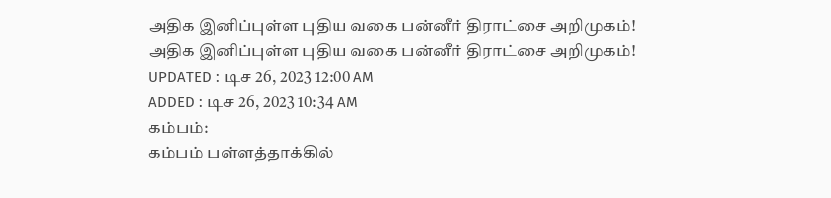அதிக இனிப்புள்ள புதிய வகை பன்னீர் திராட்சை அறிமுகம்!
அதிக இனிப்புள்ள புதிய வகை பன்னீர் திராட்சை அறிமுகம்!
UPDATED : டிச 26, 2023 12:00 AM
ADDED : டிச 26, 2023 10:34 AM
கம்பம்:
கம்பம் பள்ளத்தாக்கில்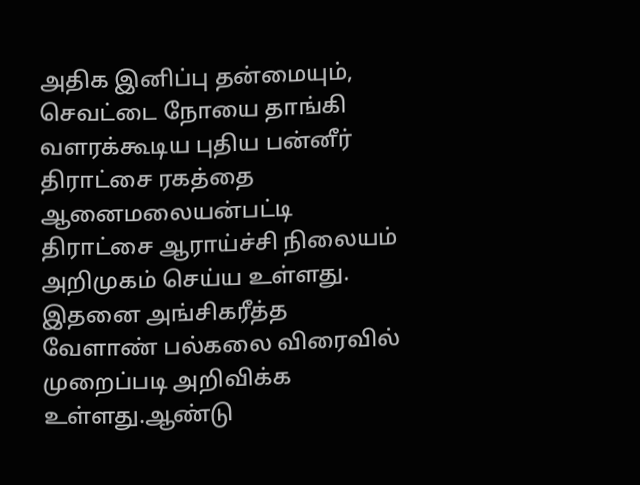அதிக இனிப்பு தன்மையும், செவட்டை நோயை தாங்கி வளரக்கூடிய புதிய பன்னீர் திராட்சை ரகத்தை ஆனைமலையன்பட்டி திராட்சை ஆராய்ச்சி நிலையம் அறிமுகம் செய்ய உள்ளது. இதனை அங்சிகரீத்த வேளாண் பல்கலை விரைவில் முறைப்படி அறிவிக்க உள்ளது.ஆண்டு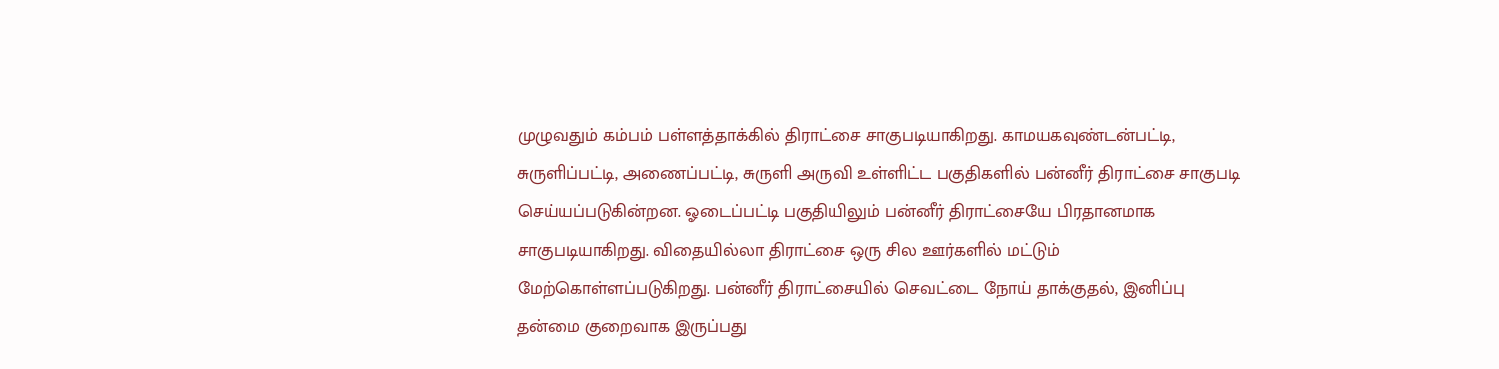முழுவதும் கம்பம் பள்ளத்தாக்கில் திராட்சை சாகுபடியாகிறது. காமயகவுண்டன்பட்டி, சுருளிப்பட்டி, அணைப்பட்டி, சுருளி அருவி உள்ளிட்ட பகுதிகளில் பன்னீர் திராட்சை சாகுபடி செய்யப்படுகின்றன. ஓடைப்பட்டி பகுதியிலும் பன்னீர் திராட்சையே பிரதானமாக சாகுபடியாகிறது. விதையில்லா திராட்சை ஒரு சில ஊர்களில் மட்டும் மேற்கொள்ளப்படுகிறது. பன்னீர் திராட்சையில் செவட்டை நோய் தாக்குதல், இனிப்பு தன்மை குறைவாக இருப்பது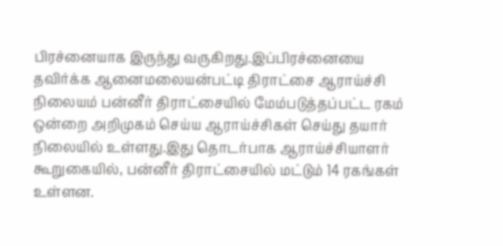பிரச்னையாக இருந்து வருகிறது.இப்பிரச்னையை தவிர்க்க ஆனைமலையன்பட்டி திராட்சை ஆராய்ச்சி நிலையம் பன்னீர் திராட்சையில் மேம்படுத்தப்பட்ட ரகம் ஒன்றை அறிமுகம் செய்ய ஆராய்ச்சிகள் செய்து தயார் நிலையில் உள்ளது.இது தொடர்பாக ஆராய்ச்சியாளர் கூறுகையில், பன்னீர் திராட்சையில் மட்டும் 14 ரகங்கள் உள்ளன.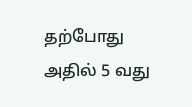தற்போது அதில் 5 வது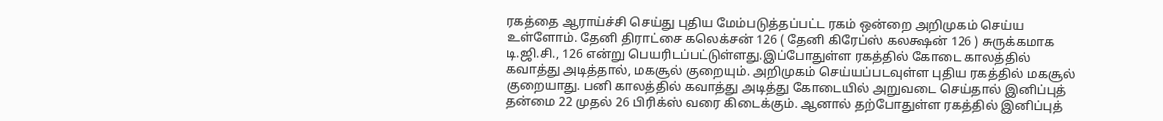ரகத்தை ஆராய்ச்சி செய்து புதிய மேம்படுத்தப்பட்ட ரகம் ஒன்றை அறிமுகம் செய்ய உள்ளோம். தேனி திராட்சை கலெக்சன் 126 ( தேனி கிரேப்ஸ் கலக்ஷன் 126 ) சுருக்கமாக டி.ஜி.சி., 126 என்று பெயரிடப்பட்டுள்ளது.இப்போதுள்ள ரகத்தில் கோடை காலத்தில் கவாத்து அடித்தால், மகசூல் குறையும். அறிமுகம் செய்யப்படவுள்ள புதிய ரகத்தில் மகசூல் குறையாது. பனி காலத்தில் கவாத்து அடித்து கோடையில் அறுவடை செய்தால் இனிப்புத் தன்மை 22 முதல் 26 பிரிக்ஸ் வரை கிடைக்கும். ஆனால் தற்போதுள்ள ரகத்தில் இனிப்புத்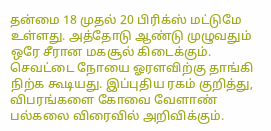தன்மை 18 முதல் 20 பிரிக்ஸ் மட்டுமே உள்ளது. அத்தோடு ஆண்டு முழுவதும் ஒரே சீரான மகசூல் கிடைக்கும். செவட்டை நோயை ஓரளவிற்கு தாங்கி நிற்க கூடியது. இப்புதிய ரகம் குறித்து, விபரங்களை கோவை வேளாண் பல்கலை விரைவில் அறிவிக்கும்.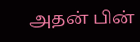அதன் பின்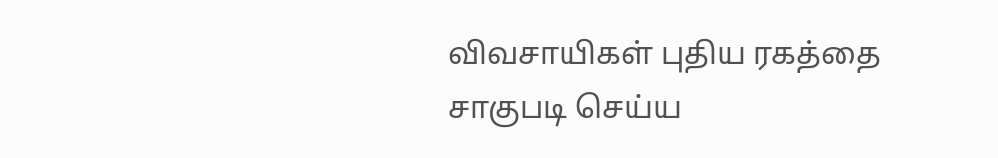விவசாயிகள் புதிய ரகத்தை சாகுபடி செய்ய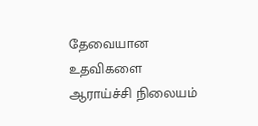தேவையான உதவிகளை ஆராய்ச்சி நிலையம்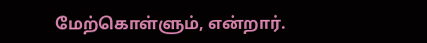மேற்கொள்ளும், என்றார்.